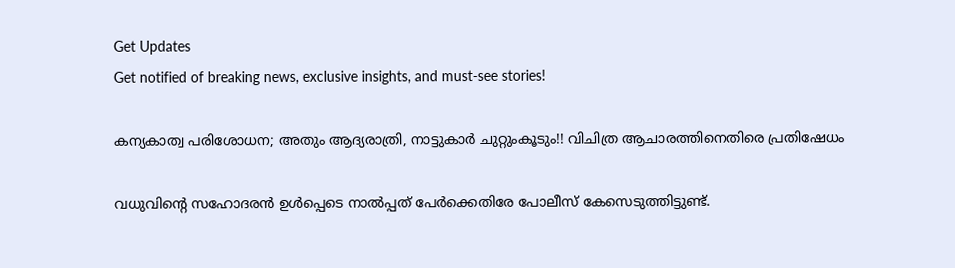Get Updates
Get notified of breaking news, exclusive insights, and must-see stories!

കന്യകാത്വ പരിശോധന; അതും ആദ്യരാത്രി, നാട്ടുകാര്‍ ചുറ്റുംകൂടും!! വിചിത്ര ആചാരത്തിനെതിരെ പ്രതിഷേധം

വധുവിന്റെ സഹോദരന്‍ ഉള്‍പ്പെടെ നാല്‍പ്പത് പേര്‍ക്കെതിരേ പോലീസ് കേസെടുത്തിട്ടുണ്ട്.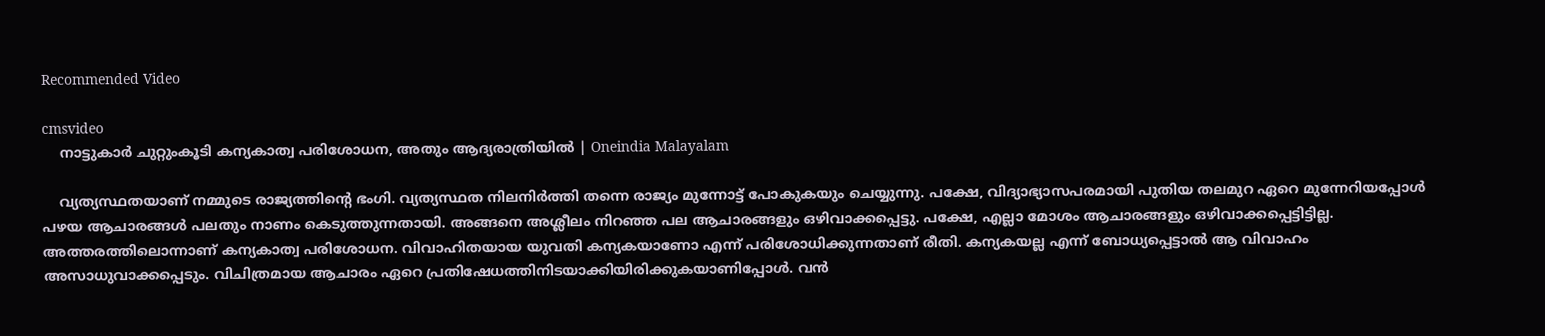Recommended Video

cmsvideo
    നാട്ടുകാർ ചുറ്റുംകൂടി കന്യകാത്വ പരിശോധന, അതും ആദ്യരാത്രിയിൽ | Oneindia Malayalam

    വ്യത്യസ്ഥതയാണ് നമ്മുടെ രാജ്യത്തിന്റെ ഭംഗി. വ്യത്യസ്ഥത നിലനിര്‍ത്തി തന്നെ രാജ്യം മുന്നോട്ട് പോകുകയും ചെയ്യുന്നു. പക്ഷേ, വിദ്യാഭ്യാസപരമായി പുതിയ തലമുറ ഏറെ മുന്നേറിയപ്പോള്‍ പഴയ ആചാരങ്ങള്‍ പലതും നാണം കെടുത്തുന്നതായി. അങ്ങനെ അശ്ലീലം നിറഞ്ഞ പല ആചാരങ്ങളും ഒഴിവാക്കപ്പെട്ടു. പക്ഷേ, എല്ലാ മോശം ആചാരങ്ങളും ഒഴിവാക്കപ്പെട്ടിട്ടില്ല. അത്തരത്തിലൊന്നാണ് കന്യകാത്വ പരിശോധന. വിവാഹിതയായ യുവതി കന്യകയാണോ എന്ന് പരിശോധിക്കുന്നതാണ് രീതി. കന്യകയല്ല എന്ന് ബോധ്യപ്പെട്ടാല്‍ ആ വിവാഹം അസാധുവാക്കപ്പെടും. വിചിത്രമായ ആചാരം ഏറെ പ്രതിഷേധത്തിനിടയാക്കിയിരിക്കുകയാണിപ്പോള്‍. വന്‍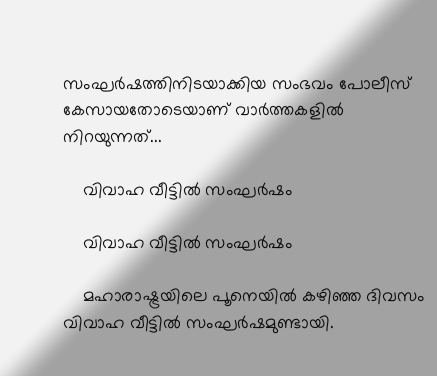സംഘര്‍ഷത്തിനിടയാക്കിയ സംഭവം പോലീസ് കേസായതോടെയാണ് വാര്‍ത്തകളില്‍ നിറയുന്നത്...

    വിവാഹ വീട്ടില്‍ സംഘര്‍ഷം

    വിവാഹ വീട്ടില്‍ സംഘര്‍ഷം

    മഹാരാഷ്ട്രയിലെ പൂനെയില്‍ കഴിഞ്ഞ ദിവസം വിവാഹ വീട്ടില്‍ സംഘര്‍ഷമുണ്ടായി.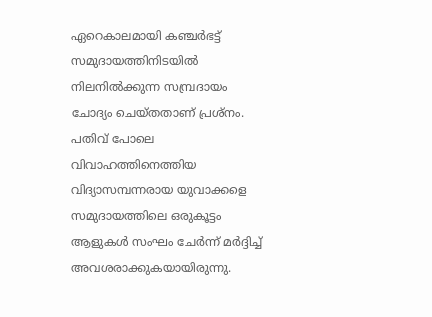ഏറെകാലമായി കഞ്ചര്‍ഭട്ട് സമുദായത്തിനിടയില്‍ നിലനില്‍ക്കുന്ന സമ്പ്രദായം ചോദ്യം ചെയ്തതാണ് പ്രശ്‌നം. പതിവ് പോലെ വിവാഹത്തിനെത്തിയ വിദ്യാസമ്പന്നരായ യുവാക്കളെ സമുദായത്തിലെ ഒരുകൂട്ടം ആളുകള്‍ സംഘം ചേര്‍ന്ന് മര്‍ദ്ദിച്ച് അവശരാക്കുകയായിരുന്നു.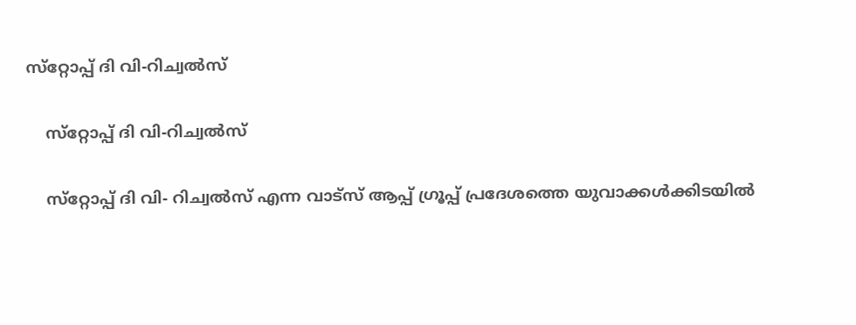സ്‌റ്റോപ്പ് ദി വി-റിച്വല്‍സ്

    സ്‌റ്റോപ്പ് ദി വി-റിച്വല്‍സ്

    സ്‌റ്റോപ്പ് ദി വി- റിച്വല്‍സ് എന്ന വാട്‌സ് ആപ്പ് ഗ്രൂപ്പ് പ്രദേശത്തെ യുവാക്കള്‍ക്കിടയില്‍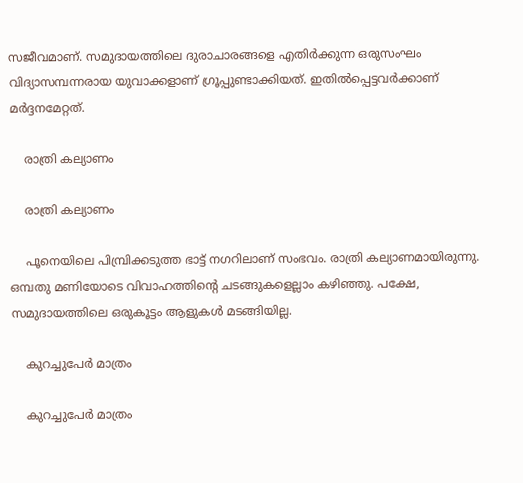സജീവമാണ്. സമുദായത്തിലെ ദുരാചാരങ്ങളെ എതിര്‍ക്കുന്ന ഒരുസംഘം വിദ്യാസമ്പന്നരായ യുവാക്കളാണ് ഗ്രൂപ്പുണ്ടാക്കിയത്. ഇതില്‍പ്പെട്ടവര്‍ക്കാണ് മര്‍ദ്ദനമേറ്റത്.

    രാത്രി കല്യാണം

    രാത്രി കല്യാണം

    പൂനെയിലെ പിമ്പ്രിക്കടുത്ത ഭാട്ട് നഗറിലാണ് സംഭവം. രാത്രി കല്യാണമായിരുന്നു. ഒമ്പതു മണിയോടെ വിവാഹത്തിന്റെ ചടങ്ങുകളെല്ലാം കഴിഞ്ഞു. പക്ഷേ, സമുദായത്തിലെ ഒരുകൂട്ടം ആളുകള്‍ മടങ്ങിയില്ല.

    കുറച്ചുപേര്‍ മാത്രം

    കുറച്ചുപേര്‍ മാത്രം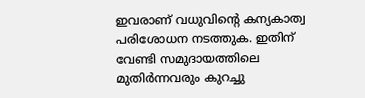ഇവരാണ് വധുവിന്റെ കന്യകാത്വ പരിശോധന നടത്തുക. ഇതിന് വേണ്ടി സമുദായത്തിലെ മുതിര്‍ന്നവരും കുറച്ചു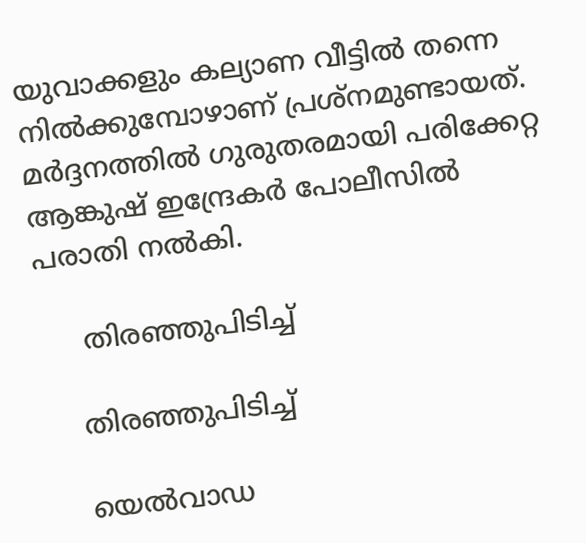യുവാക്കളും കല്യാണ വീട്ടില്‍ തന്നെ നില്‍ക്കുമ്പോഴാണ് പ്രശ്‌നമുണ്ടായത്. മര്‍ദ്ദനത്തില്‍ ഗുരുതരമായി പരിക്കേറ്റ ആങ്കുഷ് ഇന്ദ്രേകര്‍ പോലീസില്‍ പരാതി നല്‍കി.

     തിരഞ്ഞുപിടിച്ച്

    തിരഞ്ഞുപിടിച്ച്

    യെല്‍വാഡ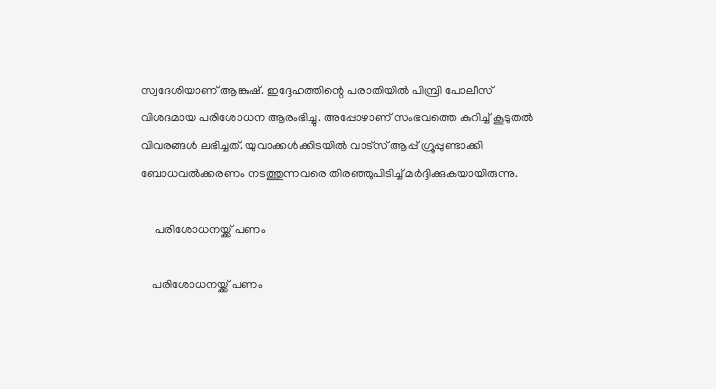സ്വദേശിയാണ് ആങ്കുഷ്. ഇദ്ദേഹത്തിന്റെ പരാതിയില്‍ പിമ്പ്രി പോലീസ് വിശദമായ പരിശോധന ആരംഭിച്ചു. അപ്പോഴാണ് സംഭവത്തെ കുറിച്ച് കൂടുതല്‍ വിവരങ്ങള്‍ ലഭിച്ചത്. യുവാക്കള്‍ക്കിടയില്‍ വാട്‌സ് ആപ്പ് ഗ്രൂപ്പുണ്ടാക്കി ബോധവല്‍ക്കരണം നടത്തുന്നവരെ തിരഞ്ഞുപിടിച്ച് മര്‍ദ്ദിക്കുകയായിരുന്നു.

     പരിശോധനയ്ക്ക് പണം

    പരിശോധനയ്ക്ക് പണം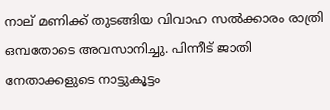നാല് മണിക്ക് തുടങ്ങിയ വിവാഹ സല്‍ക്കാരം രാത്രി ഒമ്പതോടെ അവസാനിച്ചു. പിന്നീട് ജാതി നേതാക്കളുടെ നാട്ടുകൂട്ടം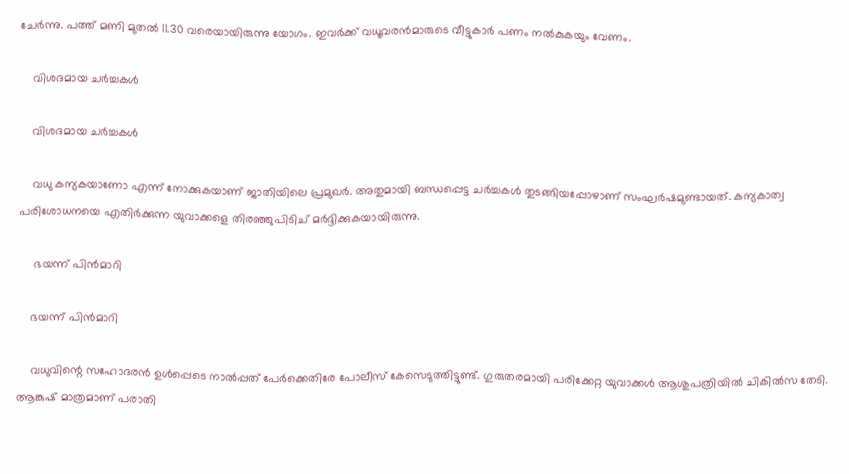ചേര്‍ന്നു. പത്ത് മണി മുതല്‍ 11.30 വരെയായിരുന്നു യോഗം. ഇവര്‍ക്ക് വധൂവരന്‍മാരുടെ വീട്ടുകാര്‍ പണം നല്‍കുകയും വേണം.

    വിശദമായ ചര്‍ച്ചകള്‍

    വിശദമായ ചര്‍ച്ചകള്‍

    വധു കന്യകയാണോ എന്ന് നോക്കുകയാണ് ജാതിയിലെ പ്രമുഖര്‍. അതുമായി ബന്ധപ്പെട്ട ചര്‍ച്ചകള്‍ തുടങ്ങിയപ്പോഴാണ് സംഘര്‍ഷമുണ്ടായത്. കന്യകാത്വ പരിശോധനയെ എതിര്‍ക്കുന്ന യുവാക്കളെ തിരഞ്ഞുപിടിച് മര്‍ദ്ദിക്കുകയായിരുന്നു.

     ഭയന്ന് പിന്‍മാറി

    ഭയന്ന് പിന്‍മാറി

    വധുവിന്റെ സഹോദരന്‍ ഉള്‍പ്പെടെ നാല്‍പ്പത് പേര്‍ക്കെതിരേ പോലീസ് കേസെടുത്തിട്ടുണ്ട്. ഗുരുതരമായി പരിക്കേറ്റ യുവാക്കള്‍ ആശുപത്രിയില്‍ ചികില്‍സ തേടി. ആങ്കുഷ് മാത്രമാണ് പരാതി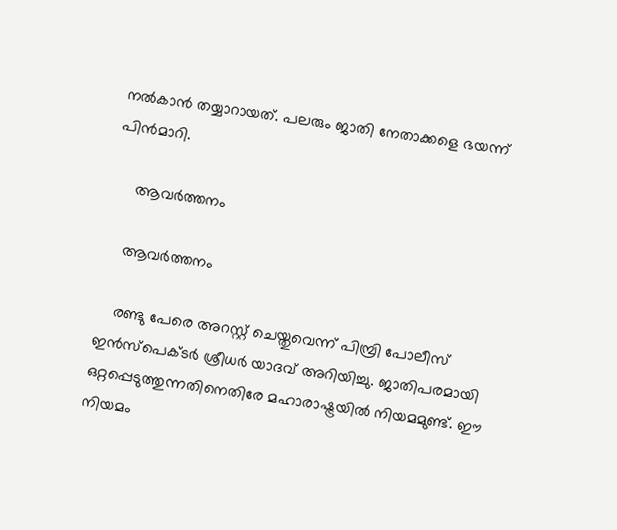നല്‍കാന്‍ തയ്യാറായത്. പലരും ജാതി നേതാക്കളെ ഭയന്ന് പിന്‍മാറി.

     ആവര്‍ത്തനം

    ആവര്‍ത്തനം

    രണ്ടു പേരെ അറസ്റ്റ് ചെയ്തുവെന്ന് പിമ്പ്രി പോലീസ് ഇന്‍സ്‌പെക്ടര്‍ ശ്രീധര്‍ യാദവ് അറിയിച്ചു. ജാതിപരമായി ഒറ്റപ്പെടുത്തുന്നതിനെതിരേ മഹാരാഷ്ട്രയില്‍ നിയമമുണ്ട്. ഈ നിയമം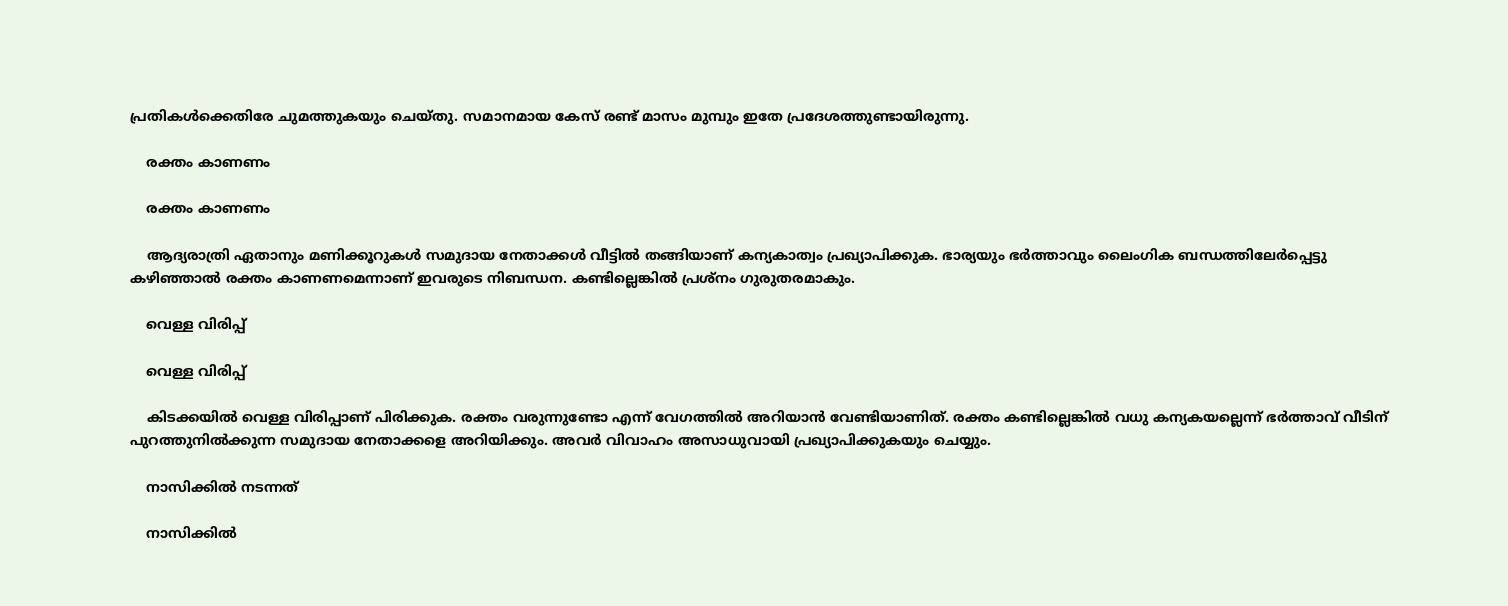പ്രതികള്‍ക്കെതിരേ ചുമത്തുകയും ചെയ്തു. സമാനമായ കേസ് രണ്ട് മാസം മുമ്പും ഇതേ പ്രദേശത്തുണ്ടായിരുന്നു.

    രക്തം കാണണം

    രക്തം കാണണം

    ആദ്യരാത്രി ഏതാനും മണിക്കൂറുകള്‍ സമുദായ നേതാക്കള്‍ വീട്ടില്‍ തങ്ങിയാണ് കന്യകാത്വം പ്രഖ്യാപിക്കുക. ഭാര്യയും ഭര്‍ത്താവും ലൈംഗിക ബന്ധത്തിലേര്‍പ്പെട്ടു കഴിഞ്ഞാല്‍ രക്തം കാണണമെന്നാണ് ഇവരുടെ നിബന്ധന. കണ്ടില്ലെങ്കില്‍ പ്രശ്‌നം ഗുരുതരമാകും.

    വെള്ള വിരിപ്പ്

    വെള്ള വിരിപ്പ്

    കിടക്കയില്‍ വെള്ള വിരിപ്പാണ് പിരിക്കുക. രക്തം വരുന്നുണ്ടോ എന്ന് വേഗത്തില്‍ അറിയാന്‍ വേണ്ടിയാണിത്. രക്തം കണ്ടില്ലെങ്കില്‍ വധു കന്യകയല്ലെന്ന് ഭര്‍ത്താവ് വീടിന് പുറത്തുനില്‍ക്കുന്ന സമുദായ നേതാക്കളെ അറിയിക്കും. അവര്‍ വിവാഹം അസാധുവായി പ്രഖ്യാപിക്കുകയും ചെയ്യും.

    നാസിക്കില്‍ നടന്നത്

    നാസിക്കില്‍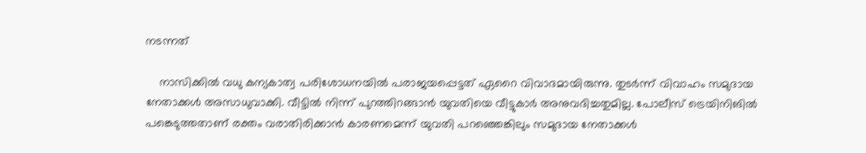നടന്നത്

    നാസിക്കില്‍ വധു കന്യകാത്വ പരിശോധനയില്‍ പരാജയപ്പെട്ടത് ഏറൈ വിവാദമായിരുന്നു. തുടര്‍ന്ന് വിവാഹം സമുദായ നേതാക്കള്‍ അസാധുവാക്കി. വീട്ടില്‍ നിന്ന് പുറത്തിറങ്ങാന്‍ യുവതിയെ വീട്ടുകാര്‍ അനുവദിച്ചതുമില്ല. പോലീസ് ട്രെയിനിങില്‍ പങ്കെടുത്തതാണ് രക്തം വരാതിരിക്കാന്‍ കാരണമെന്ന് യുവതി പറഞ്ഞെങ്കിലും സമുദായ നേതാക്കള്‍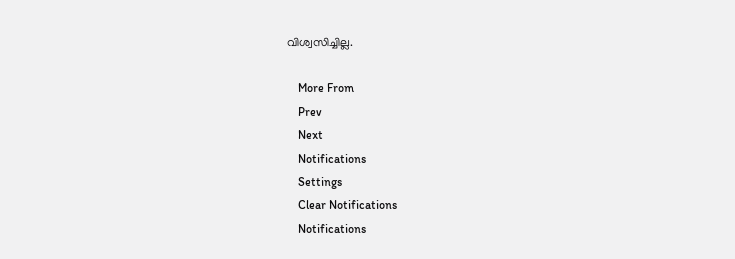വിശ്വസിച്ചില്ല.

    More From
    Prev
    Next
    Notifications
    Settings
    Clear Notifications
    Notifications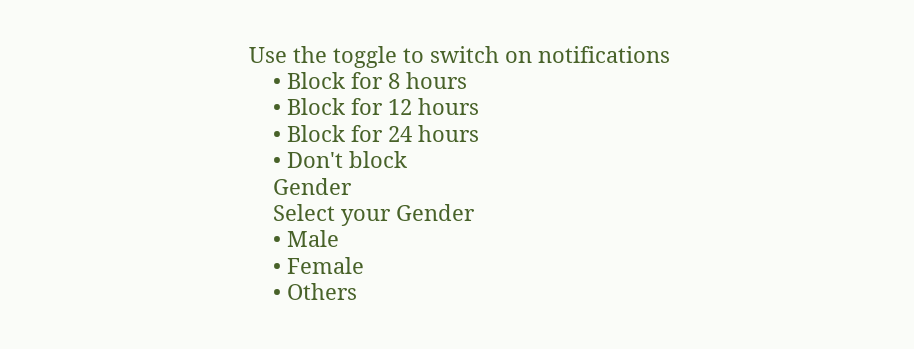Use the toggle to switch on notifications
    • Block for 8 hours
    • Block for 12 hours
    • Block for 24 hours
    • Don't block
    Gender
    Select your Gender
    • Male
    • Female
    • Others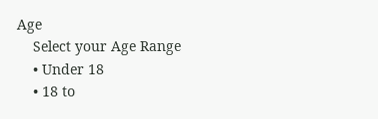Age
    Select your Age Range
    • Under 18
    • 18 to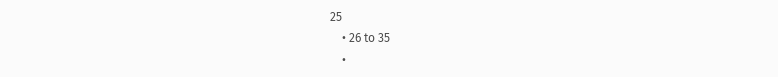25
    • 26 to 35
    •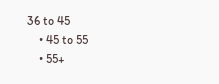36 to 45
    • 45 to 55
    • 55+